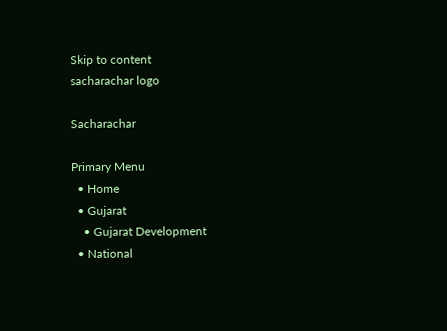Skip to content
sacharachar logo

Sacharachar

Primary Menu
  • Home
  • Gujarat
    • Gujarat Development
  • National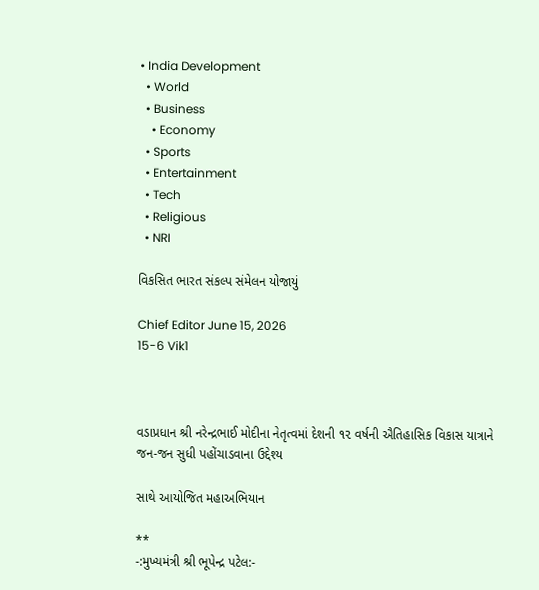• India Development
  • World
  • Business
    • Economy
  • Sports
  • Entertainment
  • Tech
  • Religious
  • NRI

વિકસિત ભારત સંકલ્પ સંમેલન યોજાયું

Chief Editor June 15, 2026
15-6 Vik1



વડાપ્રધાન શ્રી નરેન્દ્રભાઈ મોદીના નેતૃત્વમાં દેશની ૧૨ વર્ષની ઐતિહાસિક વિકાસ યાત્રાને જન-જન સુધી પહોંચાડવાના ઉદ્દેશ્ય

સાથે આયોજિત મહાઅભિયાન

**
-:મુખ્યમંત્રી શ્રી ભૂપેન્દ્ર પટેલ:-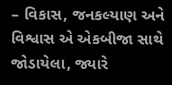– વિકાસ, જનકલ્યાણ અને વિશ્વાસ એ એકબીજા સાથે જોડાયેલા, જ્યારે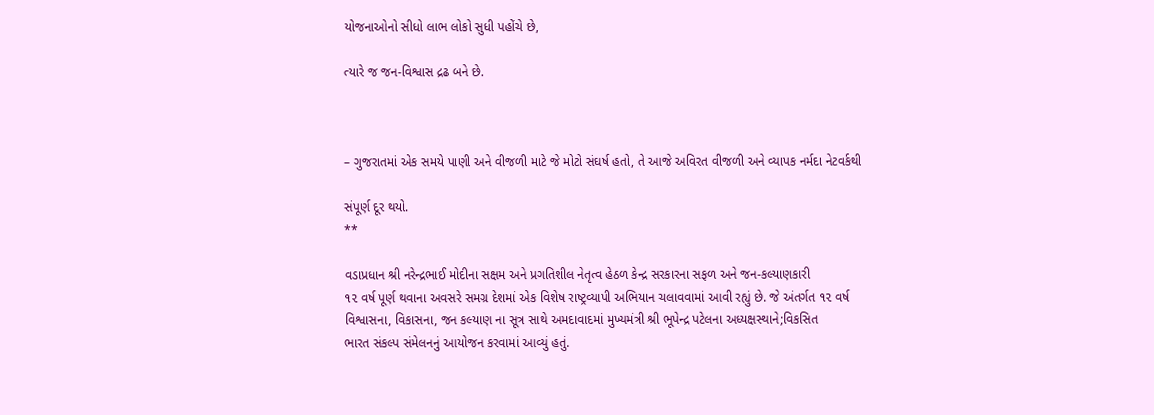યોજનાઓનો સીધો લાભ લોકો સુધી પહોંચે છે,

ત્યારે જ જન-વિશ્વાસ દ્રઢ બને છે.



– ગુજરાતમાં એક સમયે પાણી અને વીજળી માટે જે મોટો સંઘર્ષ હતો, તે આજે અવિરત વીજળી અને વ્યાપક નર્મદા નેટવર્કથી

સંપૂર્ણ દૂર થયો.
**

વડાપ્રધાન શ્રી નરેન્દ્રભાઈ મોદીના સક્ષમ અને પ્રગતિશીલ નેતૃત્વ હેઠળ કેન્દ્ર સરકારના સફળ અને જન-કલ્યાણકારી
૧૨ વર્ષ પૂર્ણ થવાના અવસરે સમગ્ર દેશમાં એક વિશેષ રાષ્ટ્રવ્યાપી અભિયાન ચલાવવામાં આવી રહ્યું છે. જે અંતર્ગત ૧૨ વર્ષ
વિશ્વાસના, વિકાસના, જન કલ્યાણ ના સૂત્ર સાથે અમદાવાદમાં મુખ્યમંત્રી શ્રી ભૂપેન્દ્ર પટેલના અધ્યક્ષસ્થાને;વિકસિત
ભારત સંકલ્પ સંમેલનનું આયોજન કરવામાં આવ્યું હતું.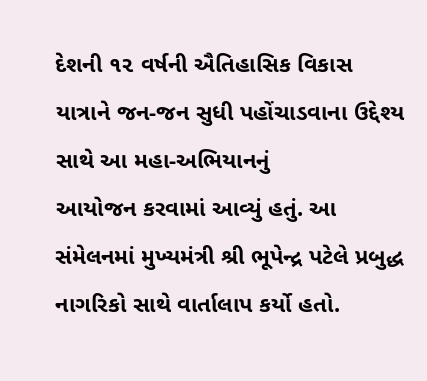દેશની ૧૨ વર્ષની ઐતિહાસિક વિકાસ યાત્રાને જન-જન સુધી પહોંચાડવાના ઉદ્દેશ્ય સાથે આ મહા-અભિયાનનું
આયોજન કરવામાં આવ્યું હતું. આ સંમેલનમાં મુખ્યમંત્રી શ્રી ભૂપેન્દ્ર પટેલે પ્રબુદ્ધ નાગરિકો સાથે વાર્તાલાપ કર્યો હતો.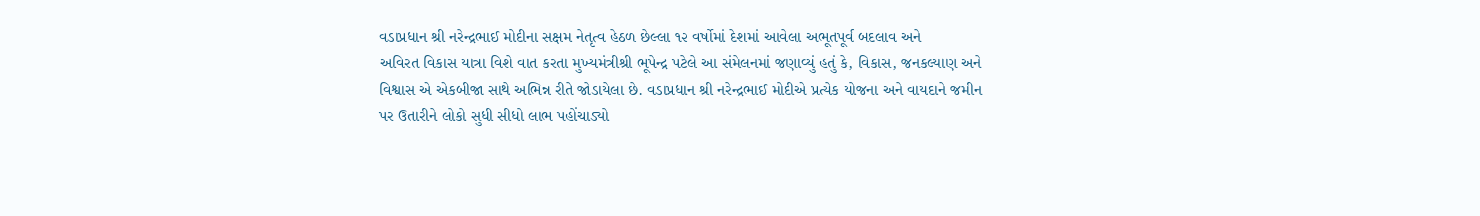વડાપ્રધાન શ્રી નરેન્દ્રભાઈ મોદીના સક્ષમ નેતૃત્વ હેઠળ છેલ્લા ૧૨ વર્ષોમાં દેશમાં આવેલા અભૂતપૂર્વ બદલાવ અને
અવિરત વિકાસ યાત્રા વિશે વાત કરતા મુખ્યમંત્રીશ્રી ભૂપેન્દ્ર પટેલે આ સંમેલનમાં જણાવ્યું હતું કે, વિકાસ, જનકલ્યાણ અને
વિશ્વાસ એ એકબીજા સાથે અભિન્ન રીતે જોડાયેલા છે. વડાપ્રધાન શ્રી નરેન્દ્રભાઈ મોદીએ પ્રત્યેક યોજના અને વાયદાને જમીન
પર ઉતારીને લોકો સુધી સીધો લાભ પહોંચાડ્યો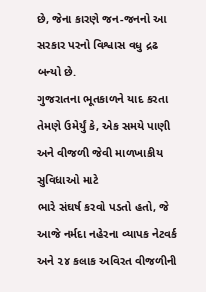છે, જેના કારણે જન-જનનો આ સરકાર પરનો વિશ્વાસ વધુ દ્રઢ બન્યો છે.
ગુજરાતના ભૂતકાળને યાદ કરતા તેમણે ઉમેર્યું કે, એક સમયે પાણી અને વીજળી જેવી માળખાકીય સુવિધાઓ માટે
ભારે સંઘર્ષ કરવો પડતો હતો, જે આજે નર્મદા નહેરના વ્યાપક નેટવર્ક અને ૨૪ કલાક અવિરત વીજળીની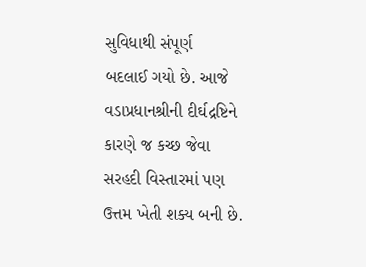સુવિધાથી સંપૂર્ણ
બદલાઈ ગયો છે. આજે વડાપ્રધાનશ્રીની દીર્ઘદ્રષ્ટિને કારણે જ કચ્છ જેવા સરહદી વિસ્તારમાં પણ ઉત્તમ ખેતી શક્ય બની છે.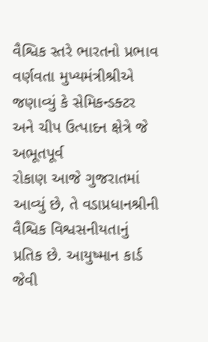વૈશ્વિક સ્તરે ભારતનો પ્રભાવ વર્ણવતા મુખ્યમંત્રીશ્રીએ જણાવ્યું કે સેમિકન્ડક્ટર અને ચીપ ઉત્પાદન ક્ષેત્રે જે અભૂતપૂર્વ
રોકાણ આજે ગુજરાતમાં આવ્યું છે, તે વડાપ્રધાનશ્રીની વૈશ્વિક વિશ્વસનીયતાનું પ્રતિક છે. આયુષ્માન કાર્ડ જેવી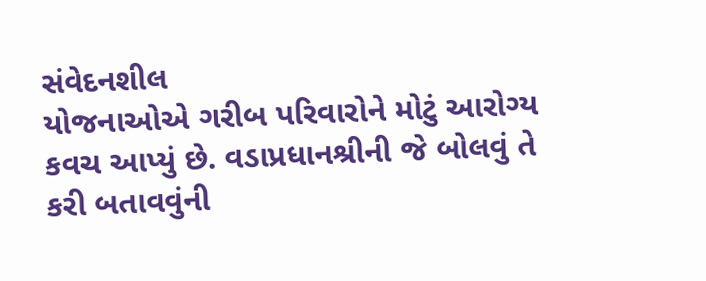સંવેદનશીલ
યોજનાઓએ ગરીબ પરિવારોને મોટું આરોગ્ય કવચ આપ્યું છે. વડાપ્રધાનશ્રીની જે બોલવું તે કરી બતાવવુંની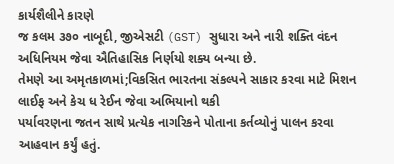કાર્યશૈલીને કારણે
જ કલમ ૩૭૦ નાબૂદી, જીએસટી (GST) સુધારા અને નારી શક્તિ વંદન અધિનિયમ જેવા ઐતિહાસિક નિર્ણયો શક્ય બન્યા છે.
તેમણે આ અમૃતકાળમાં;વિકસિત ભારતના સંકલ્પને સાકાર કરવા માટે મિશન લાઈફ અને કેચ ધ રેઈન જેવા અભિયાનો થકી
પર્યાવરણના જતન સાથે પ્રત્યેક નાગરિકને પોતાના કર્તવ્યોનું પાલન કરવા આહવાન કર્યું હતું.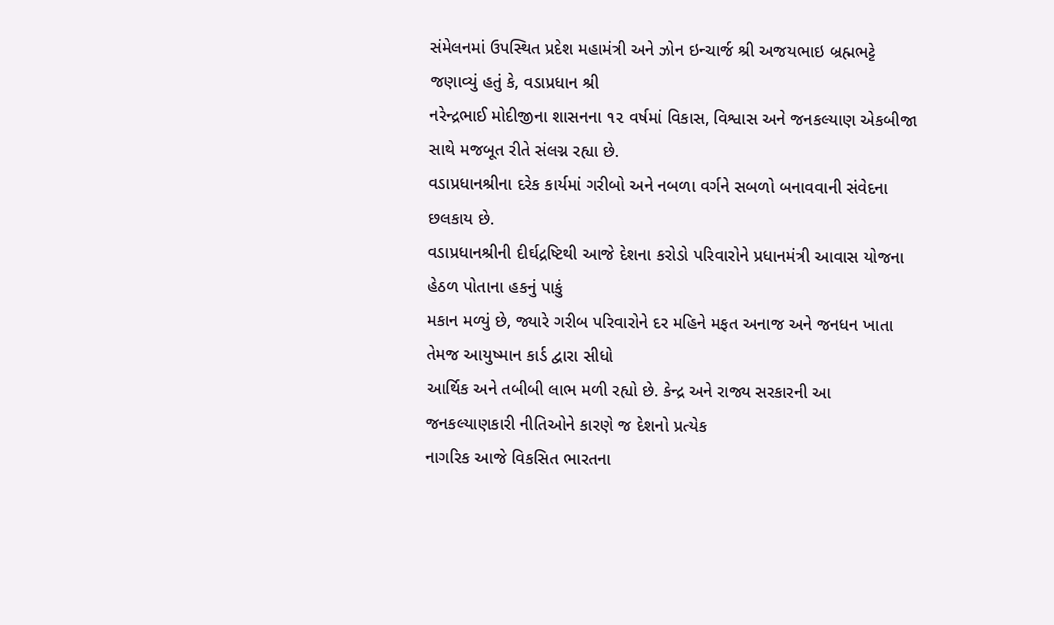સંમેલનમાં ઉપસ્થિત પ્રદેશ મહામંત્રી અને ઝોન ઇન્ચાર્જ શ્રી અજયભાઇ બ્રહ્મભટ્ટે જણાવ્યું હતું કે, વડાપ્રધાન શ્રી
નરેન્દ્રભાઈ મોદીજીના શાસનના ૧૨ વર્ષમાં વિકાસ, વિશ્વાસ અને જનકલ્યાણ એકબીજા સાથે મજબૂત રીતે સંલગ્ન રહ્યા છે.
વડાપ્રધાનશ્રીના દરેક કાર્યમાં ગરીબો અને નબળા વર્ગને સબળો બનાવવાની સંવેદના છલકાય છે.
વડાપ્રધાનશ્રીની દીર્ઘદ્રષ્ટિથી આજે દેશના કરોડો પરિવારોને પ્રધાનમંત્રી આવાસ યોજના હેઠળ પોતાના હકનું પાકું
મકાન મળ્યું છે, જ્યારે ગરીબ પરિવારોને દર મહિને મફત અનાજ અને જનધન ખાતા તેમજ આયુષ્માન કાર્ડ દ્વારા સીધો
આર્થિક અને તબીબી લાભ મળી રહ્યો છે. કેન્દ્ર અને રાજ્ય સરકારની આ જનકલ્યાણકારી નીતિઓને કારણે જ દેશનો પ્રત્યેક
નાગરિક આજે વિકસિત ભારતના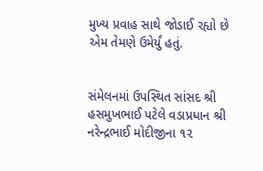મુખ્ય પ્રવાહ સાથે જોડાઈ રહ્યો છે એમ તેમણે ઉમેર્યું હતું.


સંમેલનમાં ઉપસ્થિત સાંસદ શ્રી હસમુખભાઈ પટેલે વડાપ્રધાન શ્રી નરેન્દ્રભાઈ મોદીજીના ૧૨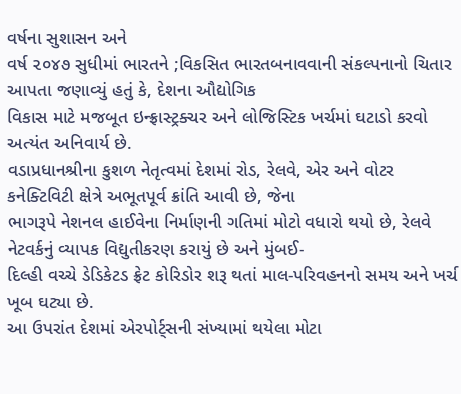વર્ષના સુશાસન અને
વર્ષ ૨૦૪૭ સુધીમાં ભારતને ;વિકસિત ભારતબનાવવાની સંકલ્પનાનો ચિતાર આપતા જણાવ્યું હતું કે, દેશના ઔદ્યોગિક
વિકાસ માટે મજબૂત ઇન્ફ્રાસ્ટ્રક્ચર અને લોજિસ્ટિક ખર્ચમાં ઘટાડો કરવો અત્યંત અનિવાર્ય છે.
વડાપ્રધાનશ્રીના કુશળ નેતૃત્વમાં દેશમાં રોડ, રેલવે, એર અને વોટર કનેક્ટિવિટી ક્ષેત્રે અભૂતપૂર્વ ક્રાંતિ આવી છે, જેના
ભાગરૂપે નેશનલ હાઈવેના નિર્માણની ગતિમાં મોટો વધારો થયો છે, રેલવે નેટવર્કનું વ્યાપક વિદ્યુતીકરણ કરાયું છે અને મુંબઈ-
દિલ્હી વચ્ચે ડેડિકેટડ ફ્રેટ કોરિડોર શરૂ થતાં માલ-પરિવહનનો સમય અને ખર્ચ ખૂબ ઘટ્યા છે.
આ ઉપરાંત દેશમાં એરપોર્ટ્સની સંખ્યામાં થયેલા મોટા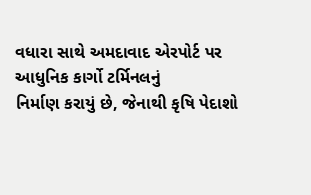વધારા સાથે અમદાવાદ એરપોર્ટ પર આધુનિક કાર્ગો ટર્મિનલનું
નિર્માણ કરાયું છે, જેનાથી કૃષિ પેદાશો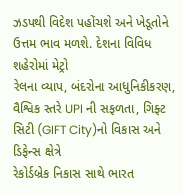ઝડપથી વિદેશ પહોંચશે અને ખેડૂતોને ઉત્તમ ભાવ મળશે. દેશના વિવિધ શહેરોમાં મેટ્રો
રેલના વ્યાપ, બંદરોના આધુનિકીકરણ, વૈશ્વિક સ્તરે UPI ની સફળતા, ગિફ્ટ સિટી (GIFT City)નો વિકાસ અને ડિફેન્સ ક્ષેત્રે
રેકોર્ડબ્રેક નિકાસ સાથે ભારત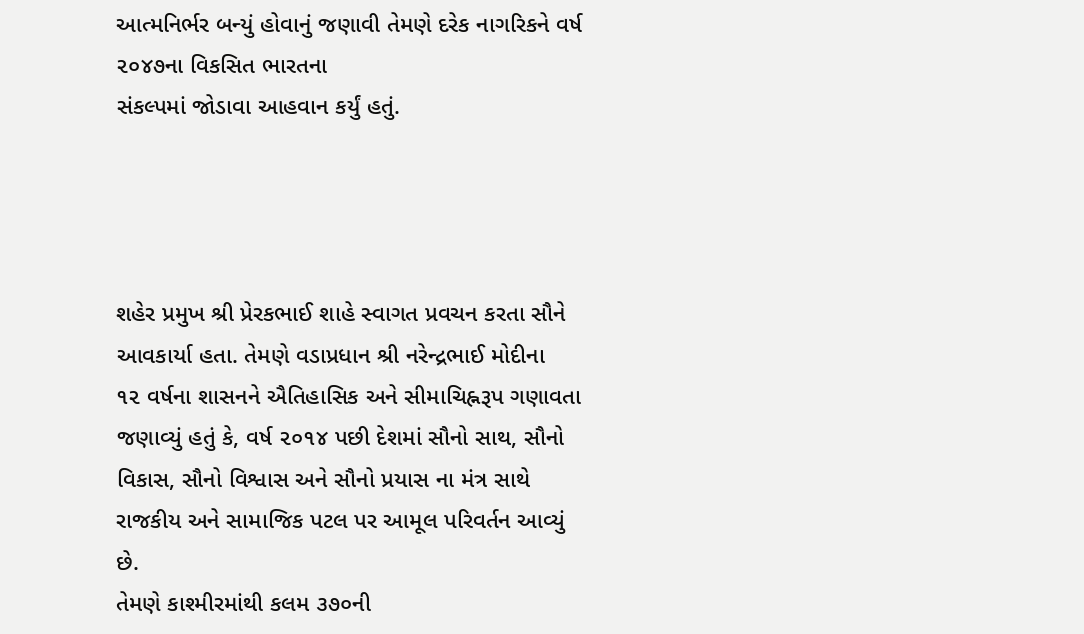આત્મનિર્ભર બન્યું હોવાનું જણાવી તેમણે દરેક નાગરિકને વર્ષ ૨૦૪૭ના વિકસિત ભારતના
સંકલ્પમાં જોડાવા આહવાન કર્યું હતું.




શહેર પ્રમુખ શ્રી પ્રેરકભાઈ શાહે સ્વાગત પ્રવચન કરતા સૌને આવકાર્યા હતા. તેમણે વડાપ્રધાન શ્રી નરેન્દ્રભાઈ મોદીના
૧૨ વર્ષના શાસનને ઐતિહાસિક અને સીમાચિહ્નરૂપ ગણાવતા જણાવ્યું હતું કે, વર્ષ ૨૦૧૪ પછી દેશમાં સૌનો સાથ, સૌનો
વિકાસ, સૌનો વિશ્વાસ અને સૌનો પ્રયાસ ના મંત્ર સાથે રાજકીય અને સામાજિક પટલ પર આમૂલ પરિવર્તન આવ્યું છે.
તેમણે કાશ્મીરમાંથી કલમ ૩૭૦ની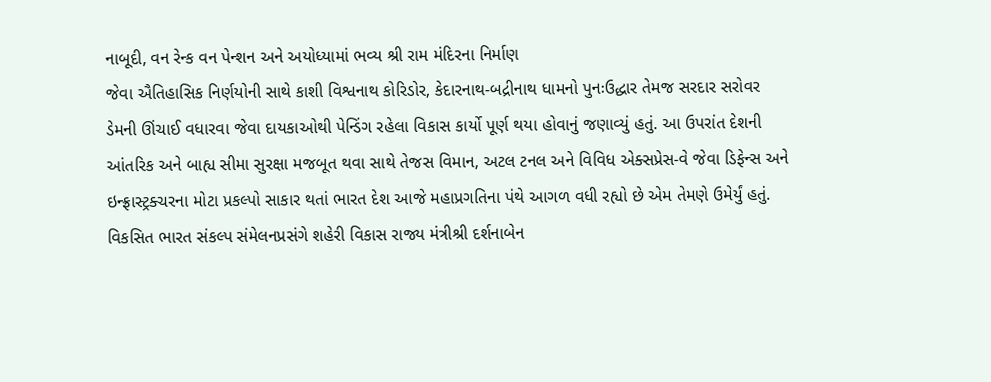નાબૂદી, વન રેન્ક વન પેન્શન અને અયોધ્યામાં ભવ્ય શ્રી રામ મંદિરના નિર્માણ
જેવા ઐતિહાસિક નિર્ણયોની સાથે કાશી વિશ્વનાથ કોરિડોર, કેદારનાથ-બદ્રીનાથ ધામનો પુનઃઉદ્ધાર તેમજ સરદાર સરોવર
ડેમની ઊંચાઈ વધારવા જેવા દાયકાઓથી પેન્ડિંગ રહેલા વિકાસ કાર્યો પૂર્ણ થયા હોવાનું જણાવ્યું હતું. આ ઉપરાંત દેશની
આંતરિક અને બાહ્ય સીમા સુરક્ષા મજબૂત થવા સાથે તેજસ વિમાન, અટલ ટનલ અને વિવિધ એક્સપ્રેસ-વે જેવા ડિફેન્સ અને
ઇન્ફ્રાસ્ટ્રક્ચરના મોટા પ્રકલ્પો સાકાર થતાં ભારત દેશ આજે મહાપ્રગતિના પંથે આગળ વધી રહ્યો છે એમ તેમણે ઉમેર્યું હતું.
વિકસિત ભારત સંકલ્પ સંમેલનપ્રસંગે શહેરી વિકાસ રાજ્ય મંત્રીશ્રી દર્શનાબેન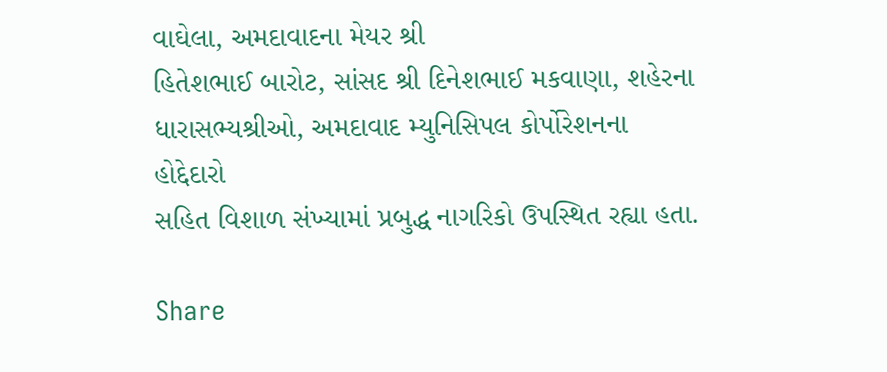વાઘેલા, અમદાવાદના મેયર શ્રી
હિતેશભાઈ બારોટ, સાંસદ શ્રી દિનેશભાઈ મકવાણા, શહેરના ધારાસભ્યશ્રીઓ, અમદાવાદ મ્યુનિસિપલ કોર્પોરેશનના હોદ્દેદારો
સહિત વિશાળ સંખ્યામાં પ્રબુદ્ધ નાગરિકો ઉપસ્થિત રહ્યા હતા.

Share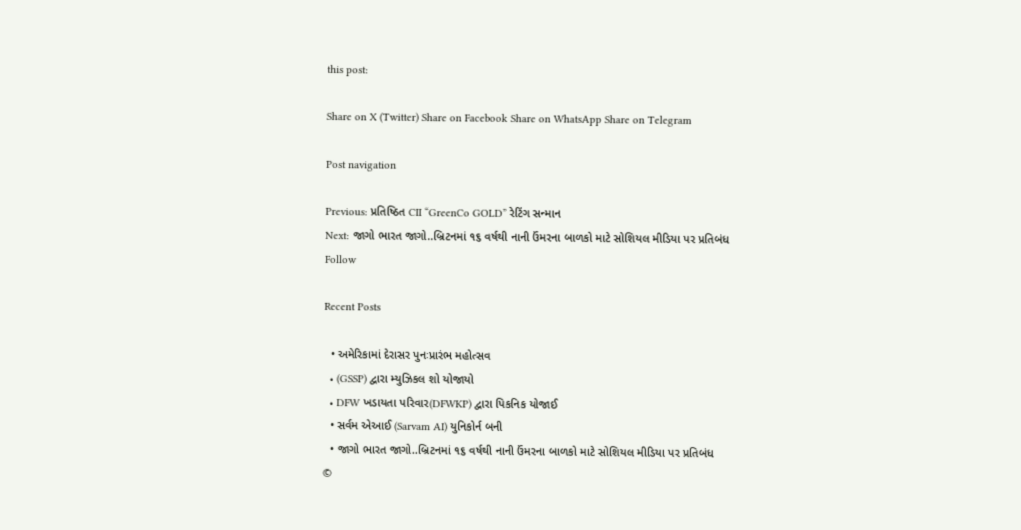this post:

Share on X (Twitter) Share on Facebook Share on WhatsApp Share on Telegram

Post navigation

Previous: પ્રતિષ્ઠિત CII “GreenCo GOLD” રેટિંગ સન્માન
Next: જાગો ભારત જાગો..બ્રિટનમાં ૧૬ વર્ષથી નાની ઉંમરના બાળકો માટે સોશિયલ મીડિયા પર પ્રતિબંધ
Follow

Recent Posts

  • અમેરિકામાં દેરાસર પુનઃપ્રારંભ મહોત્સવ
  • (GSSP) દ્વારા મ્યુઝિકલ શો યોજાયો
  • DFW ખડાયતા પરિવાર(DFWKP) દ્વારા પિકનિક યોજાઈ
  • સર્વમ એઆઈ (Sarvam AI) યુનિકોર્ન બની
  • જાગો ભારત જાગો..બ્રિટનમાં ૧૬ વર્ષથી નાની ઉંમરના બાળકો માટે સોશિયલ મીડિયા પર પ્રતિબંધ
©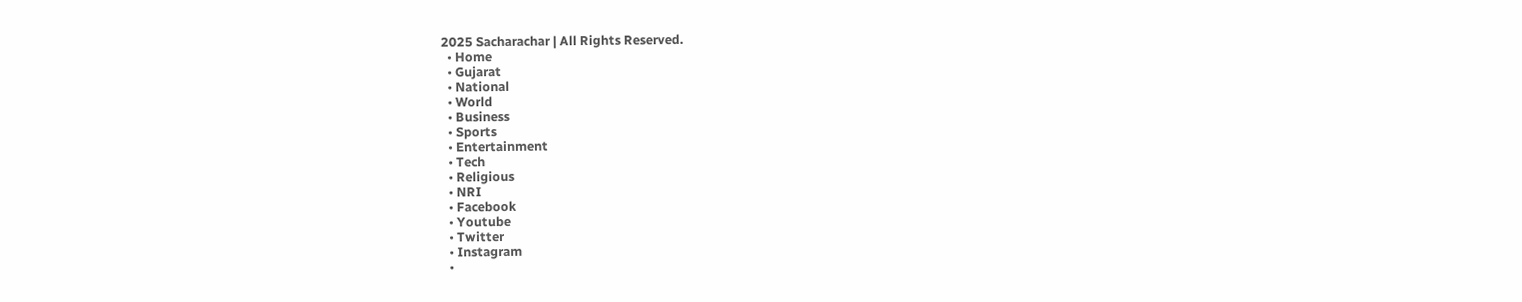2025 Sacharachar | All Rights Reserved.
  • Home
  • Gujarat
  • National
  • World
  • Business
  • Sports
  • Entertainment
  • Tech
  • Religious
  • NRI
  • Facebook
  • Youtube
  • Twitter
  • Instagram
  •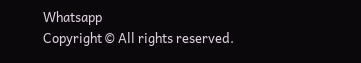Whatsapp
Copyright © All rights reserved.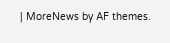| MoreNews by AF themes.